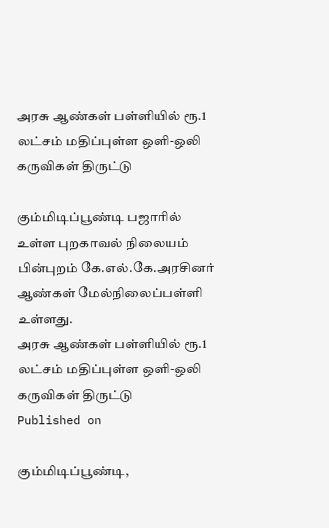அரசு ஆண்கள் பள்ளியில் ரூ.1 லட்சம் மதிப்புள்ள ஒளி-ஒலி கருவிகள் திருட்டு

கும்மிடிப்பூண்டி பஜாரில் உள்ள புறகாவல் நிலையம் பின்புறம் கே.எல்.கே.அரசினர் ஆண்கள் மேல்நிலைப்பள்ளி உள்ளது.
அரசு ஆண்கள் பள்ளியில் ரூ.1 லட்சம் மதிப்புள்ள ஒளி-ஒலி கருவிகள் திருட்டு
Published on

கும்மிடிப்பூண்டி,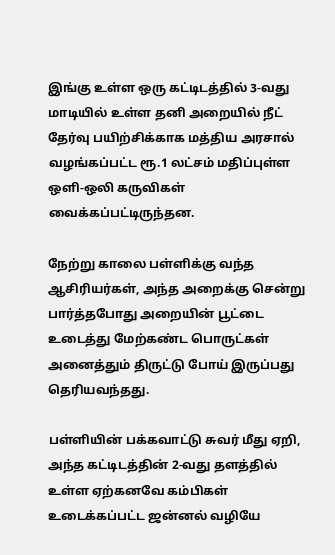இங்கு உள்ள ஒரு கட்டிடத்தில் 3-வது மாடியில் உள்ள தனி அறையில் நீட் தேர்வு பயிற்சிக்காக மத்திய அரசால் வழங்கப்பட்ட ரூ.1 லட்சம் மதிப்புள்ள ஒளி-ஒலி கருவிகள் வைக்கப்பட்டிருந்தன.

நேற்று காலை பள்ளிக்கு வந்த ஆசிரியர்கள், அந்த அறைக்கு சென்று பார்த்தபோது அறையின் பூட்டை உடைத்து மேற்கண்ட பொருட்கள் அனைத்தும் திருட்டு போய் இருப்பது தெரியவந்தது.

பள்ளியின் பக்கவாட்டு சுவர் மீது ஏறி, அந்த கட்டிடத்தின் 2-வது தளத்தில் உள்ள ஏற்கனவே கம்பிகள் உடைக்கப்பட்ட ஜன்னல் வழியே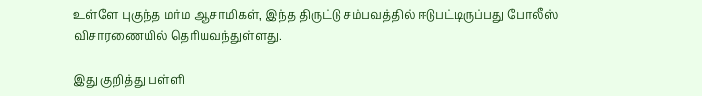உள்ளே புகுந்த மர்ம ஆசாமிகள், இந்த திருட்டு சம்பவத்தில் ஈடுபட்டிருப்பது போலீஸ் விசாரணையில் தெரியவந்துள்ளது.

இது குறித்து பள்ளி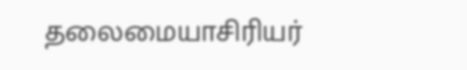தலைமையாசிரியர்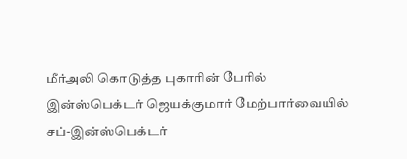மீர்அலி கொடுத்த புகாரின் பேரில் இன்ஸ்பெக்டர் ஜெயக்குமார் மேற்பார்வையில் சப்-இன்ஸ்பெக்டர்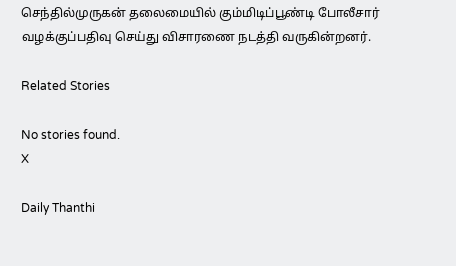செந்தில்முருகன் தலைமையில் கும்மிடிப்பூண்டி போலீசார் வழக்குப்பதிவு செய்து விசாரணை நடத்தி வருகின்றனர்.

Related Stories

No stories found.
X

Daily Thanthi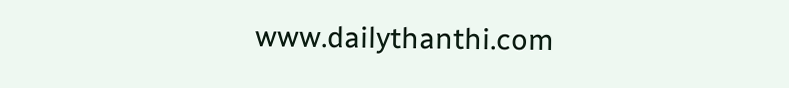www.dailythanthi.com